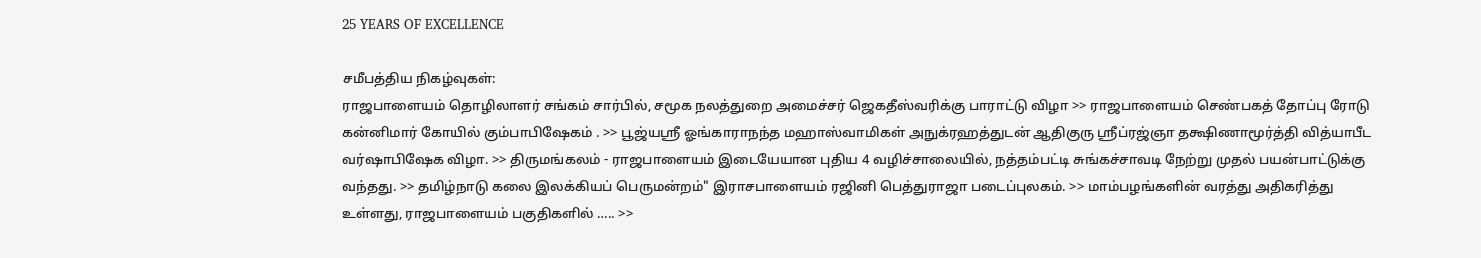25 YEARS OF EXCELLENCE

சமீபத்திய நிகழ்வுகள்:
ராஜபாளையம் தொழிலாளர் சங்கம் சார்பில், சமூக நலத்துறை அமைச்சர் ஜெகதீஸ்வரிக்கு பாராட்டு விழா >> ராஜபாளையம் செண்பகத் தோப்பு ரோடு கன்னிமார் கோயில் கும்பாபிஷேகம் . >> பூஜ்யஸ்ரீ ஓங்காராநந்த மஹாஸ்வாமிகள் அநுக்ரஹத்துடன் ஆதிகுரு ஸ்ரீப்ரஜ்ஞா தக்ஷிணாமூர்த்தி வித்யாபீட வர்ஷாபிஷேக விழா. >> திருமங்கலம் - ராஜபாளையம் இடையேயான புதிய 4 வழிச்சாலையில், நத்தம்பட்டி சுங்கச்சாவடி நேற்று முதல் பயன்பாட்டுக்கு வந்தது. >> தமிழ்நாடு கலை இலக்கியப் பெருமன்றம்" இராசபாளையம் ரஜினி பெத்துராஜா படைப்புலகம். >> மாம்பழங்களின் வரத்து அதிகரித்து உள்ளது, ராஜபாளையம் பகுதிகளில் ….. >>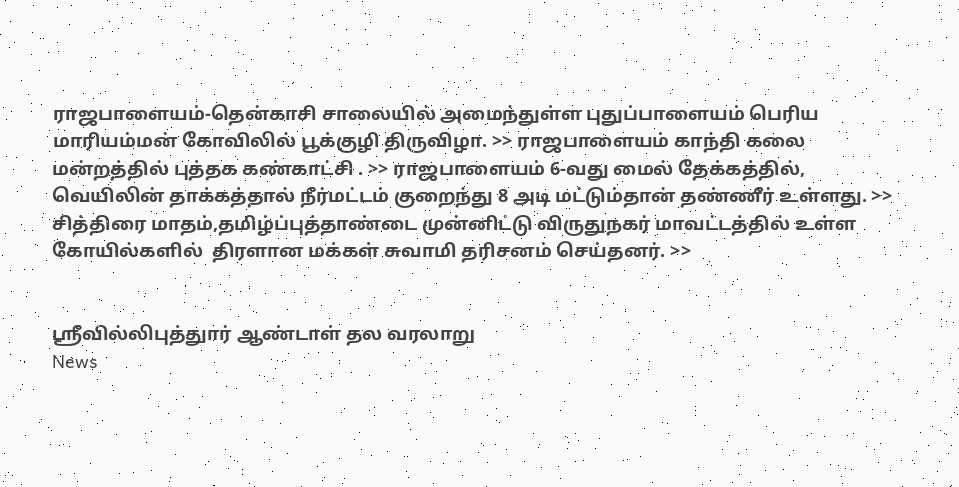ராஜபாளையம்-தென்காசி சாலையில் அமைந்துள்ள புதுப்பாளையம் பெரிய மாரியம்மன் கோவிலில் பூக்குழி திருவிழா. >> ராஜபாளையம் காந்தி கலை மன்றத்தில் புத்தக கண்காட்சி . >> ராஜபாளையம் 6-வது மைல் தேக்கத்தில், வெயிலின் தாக்கத்தால் நீர்மட்டம் குறைந்து 8 அடி மட்டும்தான் தண்ணீர் உள்ளது. >> சித்திரை மாதம்,தமிழ்ப்புத்தாண்டை முன்னிட்டு விருதுநகர் மாவட்டத்தில் உள்ள கோயில்களில்  திரளான மக்கள் சுவாமி தரிசனம் செய்தனர். >>


ஸ்ரீவில்லிபுத்துார் ஆண்டாள் தல வரலாறு
News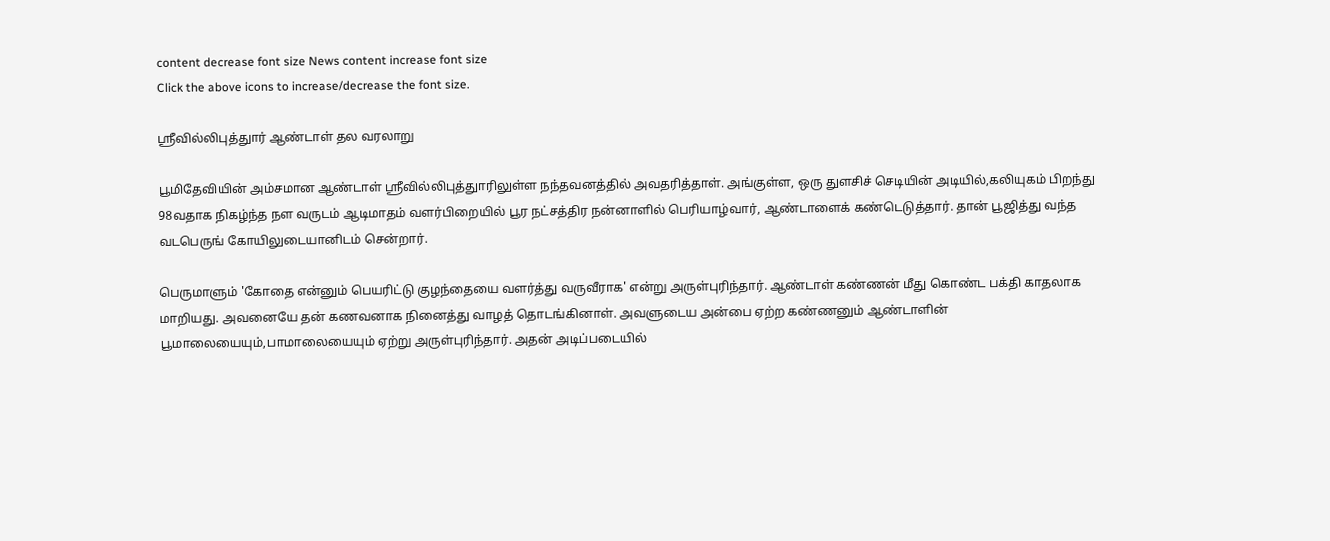content decrease font size News content increase font size
Click the above icons to increase/decrease the font size.

ஸ்ரீவில்லிபுத்துார் ஆண்டாள் தல வரலாறு

பூமிதேவியின் அம்சமான ஆண்டாள் ஸ்ரீவில்லிபுத்துாரிலுள்ள நந்தவனத்தில் அவதரித்தாள். அங்குள்ள, ஒரு துளசிச் செடியின் அடியில்,கலியுகம் பிறந்து 98வதாக நிகழ்ந்த நள வருடம் ஆடிமாதம் வளர்பிறையில் பூர நட்சத்திர நன்னாளில் பெரியாழ்வார், ஆண்டாளைக் கண்டெடுத்தார். தான் பூஜித்து வந்த வடபெருங் கோயிலுடையானிடம் சென்றார்.

பெருமாளும் 'கோதை என்னும் பெயரிட்டு குழந்தையை வளர்த்து வருவீராக' என்று அருள்புரிந்தார். ஆண்டாள் கண்ணன் மீது கொண்ட பக்தி காதலாக மாறியது. அவனையே தன் கணவனாக நினைத்து வாழத் தொடங்கினாள். அவளுடைய அன்பை ஏற்ற கண்ணனும் ஆண்டாளின் பூமாலையையும்,பாமாலையையும் ஏற்று அருள்புரிந்தார். அதன் அடிப்படையில்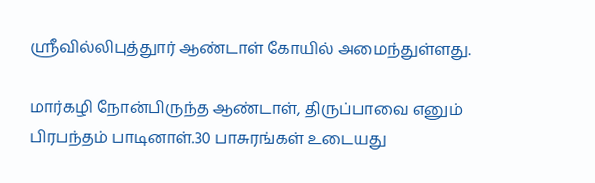ஸ்ரீவில்லிபுத்துார் ஆண்டாள் கோயில் அமைந்துள்ளது.

மார்கழி நோன்பிருந்த ஆண்டாள், திருப்பாவை எனும் பிரபந்தம் பாடினாள்.30 பாசுரங்கள் உடையது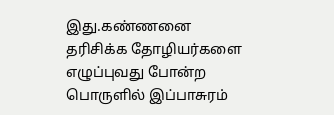இது.கண்ணனை தரிசிக்க தோழியர்களை எழுப்புவது போன்ற பொருளில் இப்பாசுரம்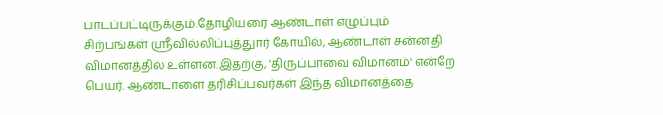பாடப்பட்டிருக்கும்.தோழியரை ஆண்டாள் எழுப்பும் சிற்பங்கள் ஸ்ரீவில்லிப்புத்துார் கோயில், ஆண்டாள் சன்னதி விமானத்தில் உள்ளன.இதற்கு, 'திருப்பாவை விமானம்' என்றே பெயர். ஆண்டாளை தரிசிப்பவர்கள் இந்த விமானத்தை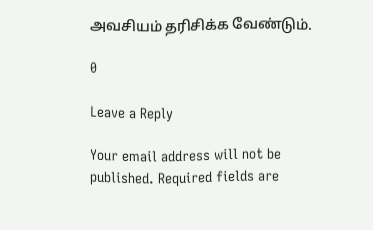அவசியம் தரிசிக்க வேண்டும்.

0

Leave a Reply

Your email address will not be published. Required fields are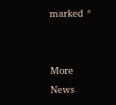marked *


More News